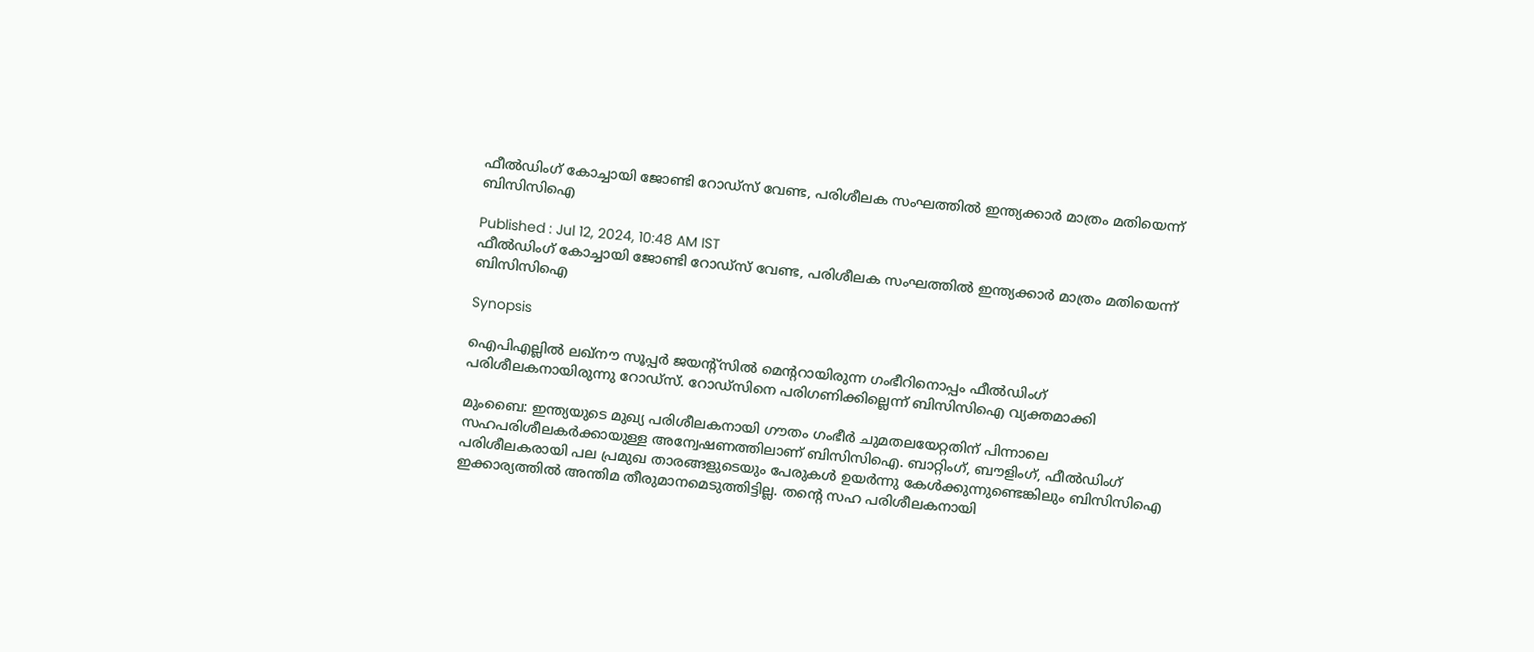ഫീല്‍ഡിംഗ് കോച്ചായി ജോണ്ടി റോഡ്സ് വേണ്ട, പരിശീലക സംഘത്തില്‍ ഇന്ത്യക്കാര്‍ മാത്രം മതിയെന്ന് ബിസിസിഐ

Published : Jul 12, 2024, 10:48 AM IST
ഫീല്‍ഡിംഗ് കോച്ചായി ജോണ്ടി റോഡ്സ് വേണ്ട, പരിശീലക സംഘത്തില്‍ ഇന്ത്യക്കാര്‍ മാത്രം മതിയെന്ന് ബിസിസിഐ

Synopsis

ഐപിഎല്ലില്‍ ലഖ്നൗ സൂപ്പര്‍ ജയന്‍റ്സില്‍ മെന്‍ററായിരുന്ന ഗംഭീറിനൊപ്പം ഫീല്‍ഡിംഗ് പരിശീലകനായിരുന്നു റോഡ്സ്. റോഡ്സിനെ പരിഗണിക്കില്ലെന്ന് ബിസിസിഐ വ്യക്തമാക്കി

മുംബൈ: ഇന്ത്യയുടെ മുഖ്യ പരിശീലകനായി ഗൗതം ഗംഭീര്‍ ചുമതലയേറ്റതിന് പിന്നാലെ സഹപരിശീലകര്‍ക്കായുള്ള അന്വേഷണത്തിലാണ് ബിസിസിഐ. ബാറ്റിംഗ്, ബൗളിംഗ്, ഫീല്‍ഡിംഗ് പരിശീലകരായി പല പ്രമുഖ താരങ്ങളുടെയും പേരുകള്‍ ഉയര്‍ന്നു കേള്‍ക്കുന്നുണ്ടെങ്കിലും ബിസിസിഐ ഇക്കാര്യത്തില്‍ അന്തിമ തീരുമാനമെടുത്തിട്ടില്ല. തന്‍റെ സഹ പരിശീലകനായി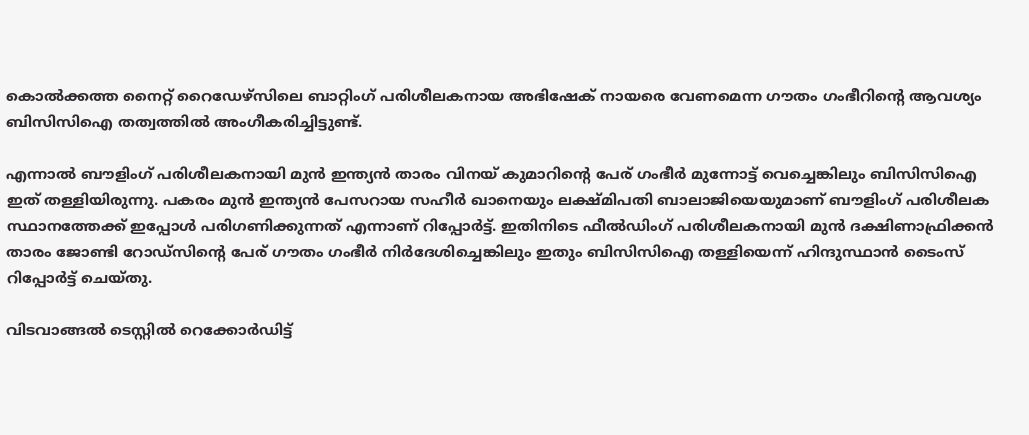കൊല്‍ക്കത്ത നൈറ്റ് റൈഡേഴ്സിലെ ബാറ്റിംഗ് പരിശീലകനായ അഭിഷേക് നായരെ വേണമെന്ന ഗൗതം ഗംഭീറിന്‍റെ ആവശ്യം ബിസിസിഐ തത്വത്തില്‍ അംഗീകരിച്ചിട്ടുണ്ട്.

എന്നാല്‍ ബൗളിംഗ് പരിശീലകനായി മുന്‍ ഇന്ത്യന്‍ താരം വിനയ് കുമാറിന്‍റെ പേര് ഗംഭീര്‍ മുന്നോട്ട് വെച്ചെങ്കിലും ബിസിസിഐ ഇത് തള്ളിയിരുന്നു. പകരം മുന്‍ ഇന്ത്യന്‍ പേസറായ സഹീര്‍ ഖാനെയും ലക്ഷ്മിപതി ബാലാജിയെയുമാണ് ബൗളിംഗ് പരിശീലക സ്ഥാനത്തേക്ക് ഇപ്പോള്‍ പരിഗണിക്കുന്നത് എന്നാണ് റിപ്പോര്‍ട്ട്. ഇതിനിടെ ഫീല്‍ഡിംഗ് പരിശീലകനായി മുൻ ദക്ഷിണാഫ്രിക്കന്‍ താരം ജോണ്ടി റോഡ്സിന്‍റെ പേര് ഗൗതം ഗംഭീര്‍ നിര്‍ദേശിച്ചെങ്കിലും ഇതും ബിസിസിഐ തള്ളിയെന്ന് ഹിന്ദുസ്ഥാന്‍ ടൈംസ് റിപ്പോര്‍ട്ട് ചെയ്തു.

വിടവാങ്ങല്‍ ടെസ്റ്റില്‍ റെക്കോര്‍ഡിട്ട്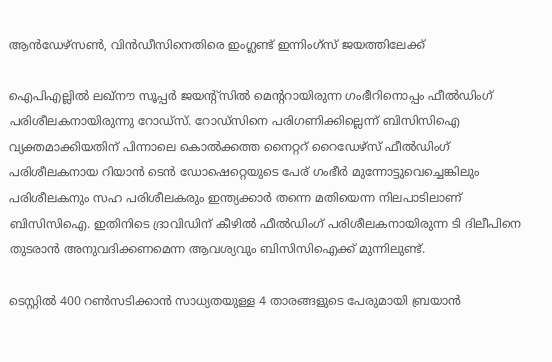ആന്‍ഡേഴ്സണ്‍, വിന്‍ഡീസിനെതിരെ ഇംഗ്ലണ്ട് ഇന്നിംഗ്സ് ജയത്തിലേക്ക്

ഐപിഎല്ലില്‍ ലഖ്നൗ സൂപ്പര്‍ ജയന്‍റ്സില്‍ മെന്‍ററായിരുന്ന ഗംഭീറിനൊപ്പം ഫീല്‍ഡിംഗ് പരിശീലകനായിരുന്നു റോഡ്സ്. റോഡ്സിനെ പരിഗണിക്കില്ലെന്ന് ബിസിസിഐ വ്യക്തമാക്കിയതിന് പിന്നാലെ കൊല്‍ക്കത്ത നൈറ്ററ് റൈഡേഴ്സ് ഫീല്‍ഡിംഗ് പരിശീലകനായ റിയാന്‍ ടെന്‍ ഡോഷെറ്റെയുടെ പേര് ഗംഭീര്‍ മുന്നോട്ടുവെച്ചെങ്കിലും പരിശീലകനും സഹ പരിശീലകരും ഇന്ത്യക്കാര്‍ തന്നെ മതിയെന്ന നിലപാടിലാണ് ബിസിസിഐ. ഇതിനിടെ ദ്രാവിഡിന് കീഴില്‍ ഫീല്‍ഡിംഗ് പരിശീലകനായിരുന്ന ടി ദിലീപിനെ തുടരാന്‍ അനുവദിക്കണമെന്ന ആവശ്യവും ബിസിസിഐക്ക് മുന്നിലുണ്ട്.

ടെസ്റ്റിൽ 400 റൺസടിക്കാന്‍ സാധ്യതയുള്ള 4 താരങ്ങളുടെ പേരുമായി ബ്രയാന്‍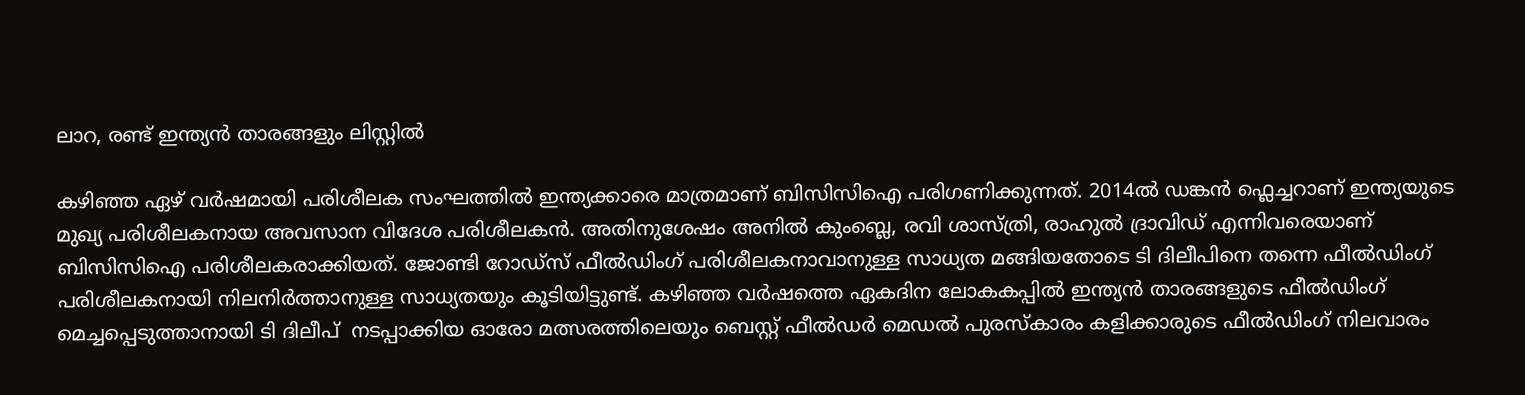ലാറ, രണ്ട് ഇന്ത്യൻ താരങ്ങളും ലിസ്റ്റില്‍

കഴിഞ്ഞ ഏഴ് വര്‍ഷമായി പരിശീലക സംഘത്തില്‍ ഇന്ത്യക്കാരെ മാത്രമാണ് ബിസിസിഐ പരിഗണിക്കുന്നത്. 2014ല്‍ ഡങ്കന്‍ ഫ്ലെച്ചറാണ് ഇന്ത്യയുടെ മുഖ്യ പരിശീലകനായ അവസാന വിദേശ പരിശീലകന്‍. അതിനുശേഷം അനില്‍ കുംബ്ലെ, രവി ശാസ്ത്രി, രാഹുല്‍ ദ്രാവിഡ് എന്നിവരെയാണ് ബിസിസിഐ പരിശീലകരാക്കിയത്. ജോണ്ടി റോഡ്സ് ഫീല്‍ഡിംഗ് പരിശീലകനാവാനുള്ള സാധ്യത മങ്ങിയതോടെ ടി ദിലീപിനെ തന്നെ ഫീല്‍ഡിംഗ് പരിശീലകനായി നിലനിര്‍ത്താനുള്ള സാധ്യതയും കൂടിയിട്ടുണ്ട്. കഴിഞ്ഞ വര്‍ഷത്തെ ഏകദിന ലോകകപ്പില്‍ ഇന്ത്യൻ താരങ്ങളുടെ ഫീല്‍ഡിംഗ് മെച്ചപ്പെടുത്താനായി ടി ദിലീപ്  നടപ്പാക്കിയ ഓരോ മത്സരത്തിലെയും ബെസ്റ്റ് ഫീല്‍ഡര്‍ മെഡല്‍ പുരസ്കാരം കളിക്കാരുടെ ഫീല്‍ഡിംഗ് നിലവാരം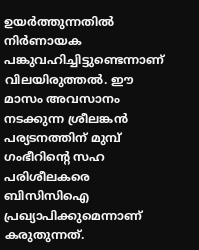ഉയര്‍ത്തുന്നതില്‍  നിര്‍ണായക പങ്കുവഹിച്ചിട്ടുണ്ടെന്നാണ് വിലയിരുത്തല്‍. ഈ മാസം അവസാനം നടക്കുന്ന ശ്രീലങ്കന്‍ പര്യടനത്തിന് മുമ്പ് ഗംഭീറിന്‍റെ സഹ പരിശീലകരെ ബിസിസിഐ പ്രഖ്യാപിക്കുമെന്നാണ് കരുതുന്നത്.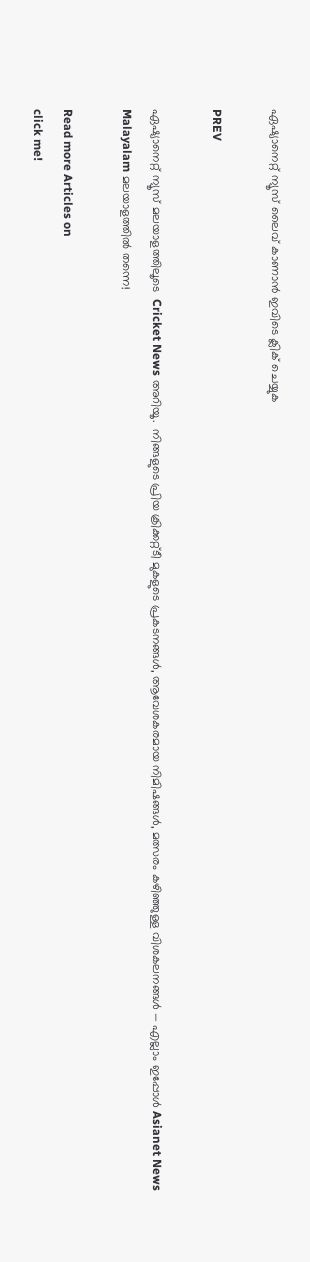ഏഷ്യാനെറ്റ് ന്യൂസ് ലൈവ് കാണാന്‍ ഇവിടെ ക്ലിക് ചെയ്യുക

PREV

ഏഷ്യാനെറ്റ് ന്യൂസ് മലയാളത്തിലൂടെ  Cricket News അറിയൂ.  നിങ്ങളുടെ പ്രിയ ക്രിക്കറ്റ്ടീ മുകളുടെ പ്രകടനങ്ങൾ, ആവേശകരമായ നിമിഷങ്ങൾ, മത്സരം കഴിഞ്ഞുള്ള വിശകലനങ്ങൾ — എല്ലാം ഇപ്പോൾ Asianet News Malayalam മലയാളത്തിൽ തന്നെ!

Read more Articles on
click me!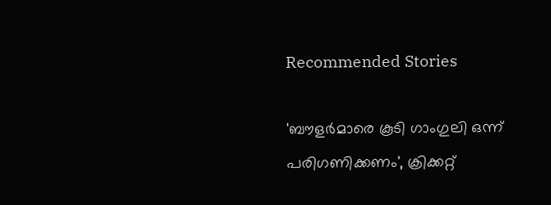Recommended Stories

'ബൗളർമാരെ കൂടി ഗാംഗുലി ഒന്ന് പരിഗണിക്കണം', ക്രിക്കറ്റ്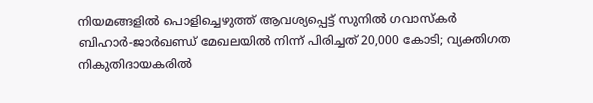നിയമങ്ങളിൽ പൊളിച്ചെഴുത്ത് ആവശ്യപ്പെട്ട് സുനിൽ ഗവാസ്കർ
ബിഹാർ-ജാർഖണ്ഡ് മേഖലയിൽ നിന്ന് പിരിച്ചത് 20,000 കോടി; വ്യക്തിഗത നികുതിദായകരിൽ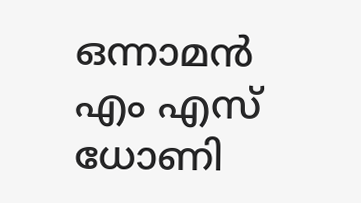ഒന്നാമൻ എം എസ് ധോണി